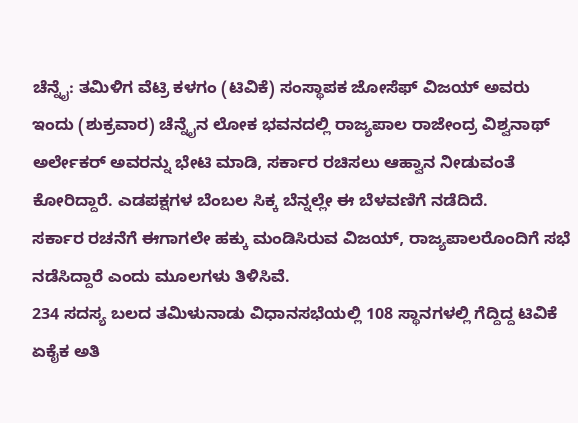ಚೆನ್ನೈ: ತಮಿಳಿಗ ವೆಟ್ರಿ ಕಳಗಂ (ಟಿವಿಕೆ) ಸಂಸ್ಥಾಪಕ ಜೋಸೆಫ್ ವಿಜಯ್ ಅವರು ಇಂದು (ಶುಕ್ರವಾರ) ಚೆನ್ನೈನ ಲೋಕ ಭವನದಲ್ಲಿ ರಾಜ್ಯಪಾಲ ರಾಜೇಂದ್ರ ವಿಶ್ವನಾಥ್ ಅರ್ಲೇಕರ್ ಅವರನ್ನು ಭೇಟಿ ಮಾಡಿ, ಸರ್ಕಾರ ರಚಿಸಲು ಆಹ್ವಾನ ನೀಡುವಂತೆ ಕೋರಿದ್ದಾರೆ. ಎಡಪಕ್ಷಗಳ ಬೆಂಬಲ ಸಿಕ್ಕ ಬೆನ್ನಲ್ಲೇ ಈ ಬೆಳವಣಿಗೆ ನಡೆದಿದೆ.
ಸರ್ಕಾರ ರಚನೆಗೆ ಈಗಾಗಲೇ ಹಕ್ಕು ಮಂಡಿಸಿರುವ ವಿಜಯ್, ರಾಜ್ಯಪಾಲರೊಂದಿಗೆ ಸಭೆ ನಡೆಸಿದ್ದಾರೆ ಎಂದು ಮೂಲಗಳು ತಿಳಿಸಿವೆ.
234 ಸದಸ್ಯ ಬಲದ ತಮಿಳುನಾಡು ವಿಧಾನಸಭೆಯಲ್ಲಿ 108 ಸ್ಥಾನಗಳಲ್ಲಿ ಗೆದ್ದಿದ್ದ ಟಿವಿಕೆ ಏಕೈಕ ಅತಿ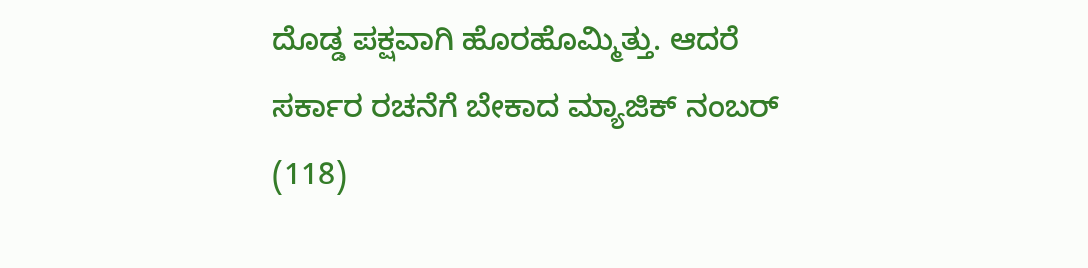ದೊಡ್ಡ ಪಕ್ಷವಾಗಿ ಹೊರಹೊಮ್ಮಿತ್ತು. ಆದರೆ ಸರ್ಕಾರ ರಚನೆಗೆ ಬೇಕಾದ ಮ್ಯಾಜಿಕ್ ನಂಬರ್ (118)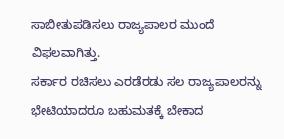ಸಾಬೀತುಪಡಿಸಲು ರಾಜ್ಯಪಾಲರ ಮುಂದೆ ವಿಫಲವಾಗಿತ್ತು.
ಸರ್ಕಾರ ರಚಿಸಲು ಎರಡೆರಡು ಸಲ ರಾಜ್ಯಪಾಲರನ್ನು ಭೇಟಿಯಾದರೂ ಬಹುಮತಕ್ಕೆ ಬೇಕಾದ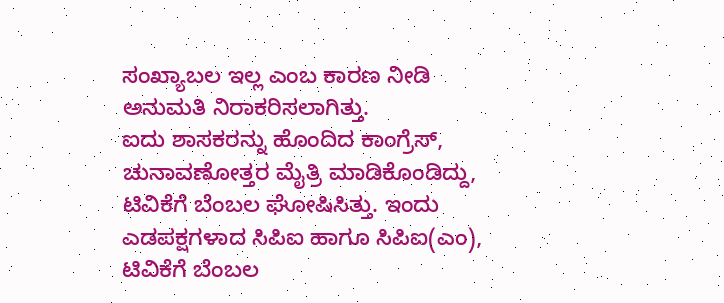ಸಂಖ್ಯಾಬಲ ಇಲ್ಲ ಎಂಬ ಕಾರಣ ನೀಡಿ ಅನುಮತಿ ನಿರಾಕರಿಸಲಾಗಿತ್ತು.
ಐದು ಶಾಸಕರನ್ನು ಹೊಂದಿದ ಕಾಂಗ್ರೆಸ್, ಚುನಾವಣೋತ್ತರ ಮೈತ್ರಿ ಮಾಡಿಕೊಂಡಿದ್ದು, ಟಿವಿಕೆಗೆ ಬೆಂಬಲ ಘೋಷಿಸಿತ್ತು. ಇಂದು ಎಡಪಕ್ಷಗಳಾದ ಸಿಪಿಐ ಹಾಗೂ ಸಿಪಿಐ(ಎಂ), ಟಿವಿಕೆಗೆ ಬೆಂಬಲ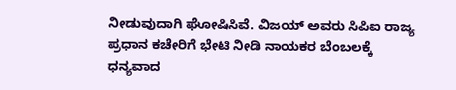ನೀಡುವುದಾಗಿ ಘೋಷಿಸಿವೆ. ವಿಜಯ್ ಅವರು ಸಿಪಿಐ ರಾಜ್ಯ ಪ್ರಧಾನ ಕಚೇರಿಗೆ ಭೇಟಿ ನೀಡಿ ನಾಯಕರ ಬೆಂಬಲಕ್ಕೆ ಧನ್ಯವಾದ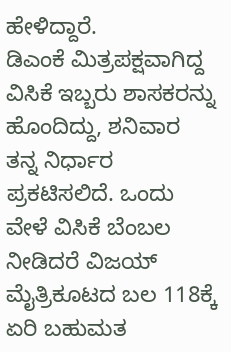ಹೇಳಿದ್ದಾರೆ.
ಡಿಎಂಕೆ ಮಿತ್ರಪಕ್ಷವಾಗಿದ್ದ ವಿಸಿಕೆ ಇಬ್ಬರು ಶಾಸಕರನ್ನು ಹೊಂದಿದ್ದು, ಶನಿವಾರ ತನ್ನ ನಿರ್ಧಾರ ಪ್ರಕಟಿಸಲಿದೆ. ಒಂದು ವೇಳೆ ವಿಸಿಕೆ ಬೆಂಬಲ ನೀಡಿದರೆ ವಿಜಯ್ ಮೈತ್ರಿಕೂಟದ ಬಲ 118ಕ್ಕೆ ಏರಿ ಬಹುಮತ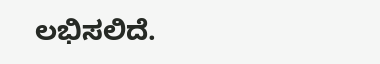ಲಭಿಸಲಿದೆ.